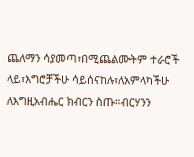ጨለማን ሳያመጣ፣በሚጨልሙትም ተራሮች ላይ፣እግሮቻችሁ ሳይሰናከሉ፣ለአምላካችሁ ለእግዚአብሔር ክብርን ስጡ።ብርሃንን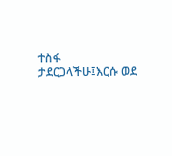ተስፋ ታደርጋላችሁ፤እርሱ ወደ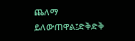ጨለማ ይለውጠዋል፤ድቅድቅ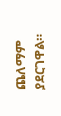ጨለማም ያደርገዋል።